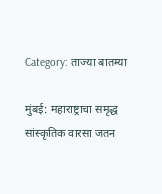Category: ताज्या बातम्या

मुंबई: महाराष्ट्राचा समृद्ध सांस्कृतिक वारसा जतन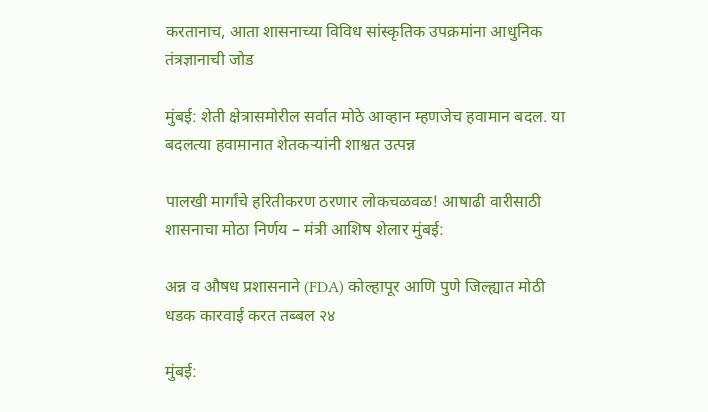करतानाच, आता शासनाच्या विविध सांस्कृतिक उपक्रमांना आधुनिक तंत्रज्ञानाची जोड

मुंबई: शेती क्षेत्रासमोरील सर्वात मोठे आव्हान म्हणजेच हवामान बदल. या बदलत्या हवामानात शेतकऱ्यांनी शाश्वत उत्पन्न

पालखी मार्गांचे हरितीकरण ठरणार लोकचळवळ! आषाढी वारीसाठी शासनाचा मोठा निर्णय – मंत्री आशिष शेलार मुंबई:

अन्न व औषध प्रशासनाने (FDA) कोल्हापूर आणि पुणे जिल्ह्यात मोठी धडक कारवाई करत तब्बल २४

मुंबई: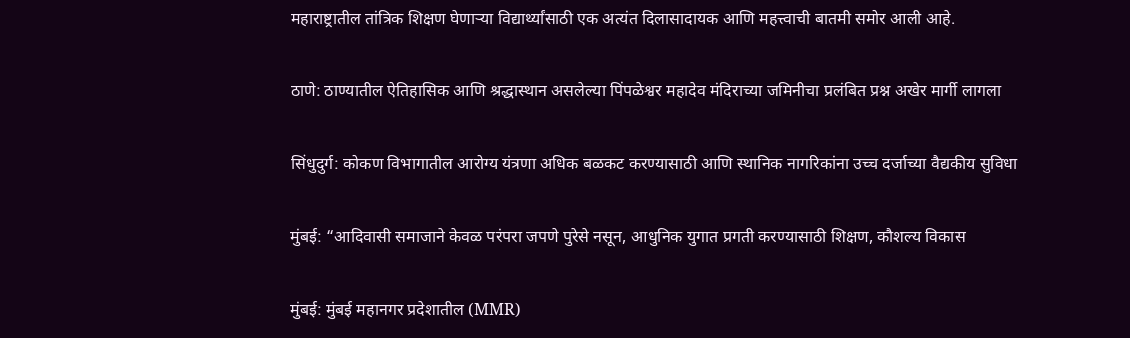महाराष्ट्रातील तांत्रिक शिक्षण घेणाऱ्या विद्यार्थ्यांसाठी एक अत्यंत दिलासादायक आणि महत्त्वाची बातमी समोर आली आहे.

ठाणे: ठाण्यातील ऐतिहासिक आणि श्रद्धास्थान असलेल्या पिंपळेश्वर महादेव मंदिराच्या जमिनीचा प्रलंबित प्रश्न अखेर मार्गी लागला

सिंधुदुर्ग: कोकण विभागातील आरोग्य यंत्रणा अधिक बळकट करण्यासाठी आणि स्थानिक नागरिकांना उच्च दर्जाच्या वैद्यकीय सुविधा

मुंबई: “आदिवासी समाजाने केवळ परंपरा जपणे पुरेसे नसून, आधुनिक युगात प्रगती करण्यासाठी शिक्षण, कौशल्य विकास

मुंबई: मुंबई महानगर प्रदेशातील (MMR)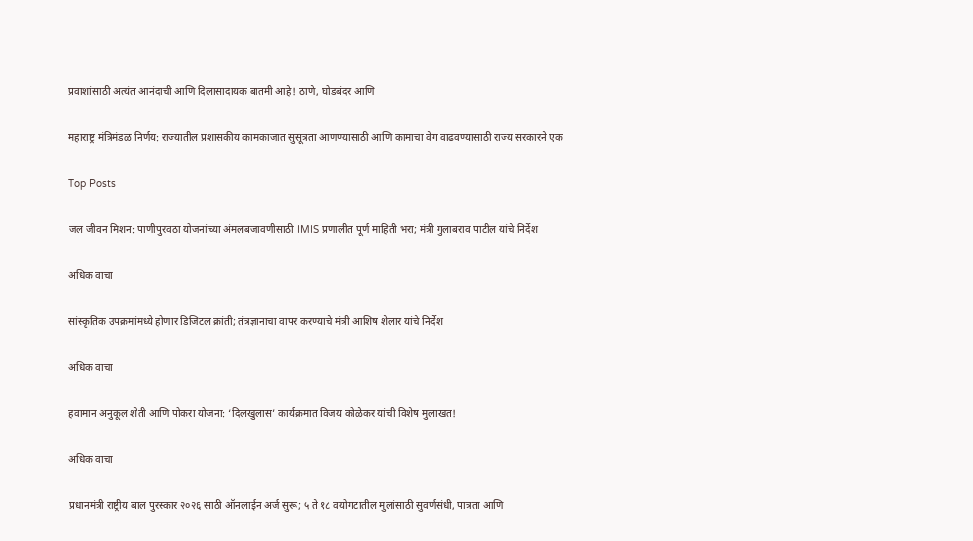प्रवाशांसाठी अत्यंत आनंदाची आणि दिलासादायक बातमी आहे! ठाणे, घोडबंदर आणि

महाराष्ट्र मंत्रिमंडळ निर्णय: राज्यातील प्रशासकीय कामकाजात सुसूत्रता आणण्यासाठी आणि कामाचा वेग वाढवण्यासाठी राज्य सरकारने एक

Top Posts

जल जीवन मिशन: पाणीपुरवठा योजनांच्या अंमलबजावणीसाठी IMIS प्रणालीत पूर्ण माहिती भरा; मंत्री गुलाबराव पाटील यांचे निर्देश

अधिक वाचा

सांस्कृतिक उपक्रमांमध्ये होणार डिजिटल क्रांती; तंत्रज्ञानाचा वापर करण्याचे मंत्री आशिष शेलार यांचे निर्देश

अधिक वाचा

हवामान अनुकूल शेती आणि पोकरा योजना: ‘दिलखुलास’ कार्यक्रमात विजय कोळेकर यांची विशेष मुलाखत!

अधिक वाचा

प्रधानमंत्री राष्ट्रीय बाल पुरस्कार २०२६ साठी ऑनलाईन अर्ज सुरू; ५ ते १८ वयोगटातील मुलांसाठी सुवर्णसंधी, पात्रता आणि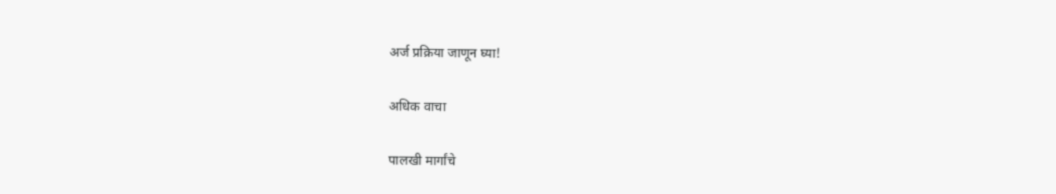अर्ज प्रक्रिया जाणून घ्या!

अधिक वाचा

पालखी मार्गांचे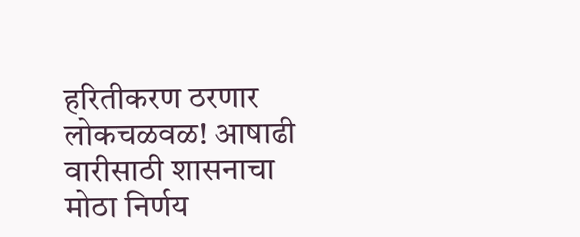हरितीकरण ठरणार लोकचळवळ! आषाढी वारीसाठी शासनाचा मोठा निर्णय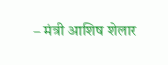– मंत्री आशिष शेलार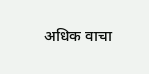अधिक वाचा